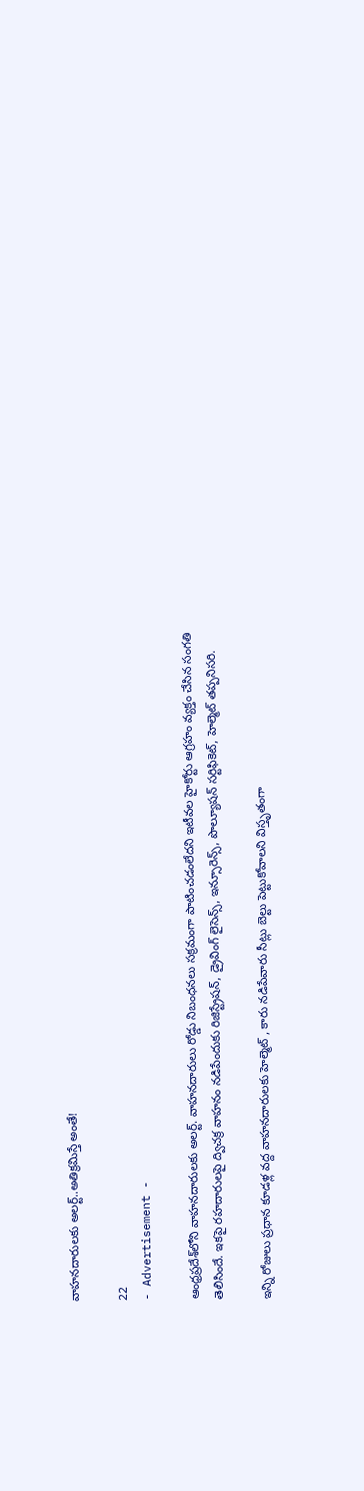వాహనదారులకు అలర్ట్..అతిక్రమిస్తే అంతే!

22
- Advertisement -

ఆంధ్రప్రదేశ్‌లోని వాహనదారులకు అలర్ట్. వాహనదారులు రోడ్డు నిబంధనలు సక్రమంగా పాటించడంలేదని ఇటీవల హైకోర్టు ఆగ్రహం వ్యక్తం చేసిన సంగతి తెలిసిందే. ఇకపై రహదారులపై ద్విచక్ర వాహనం నడిపేందుకు రిజిస్ట్రేషన్, డ్రైవింగ్‌ లైసెన్స్, ఇన్సూరెన్స్, పొల్యూషన్ సర్టిఫికెట్, హెల్మెట్ తప్పనిసరి.

ఇన్ని రోజులు ప్రధాన కూడళ్ల వద్ద వాహనదారులకు హెల్మెట్ , కారు నడిపేవారు సీట్లు బెల్టు పెట్టుకోవాలని విస్తృతంగా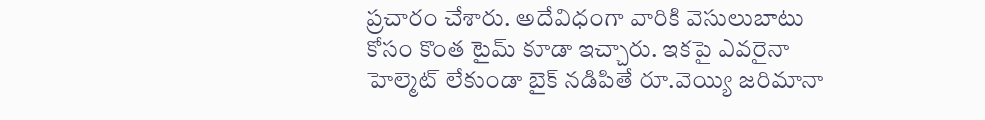ప్రచారం చేశారు. అదేవిధంగా వారికి వెసులుబాటు కోసం కొంత టైమ్ కూడా ఇచ్చారు. ఇకపై ఎవరైనా హెల్మెట్ లేకుండా బైక్ నడిపితే రూ.వెయ్యి జరిమానా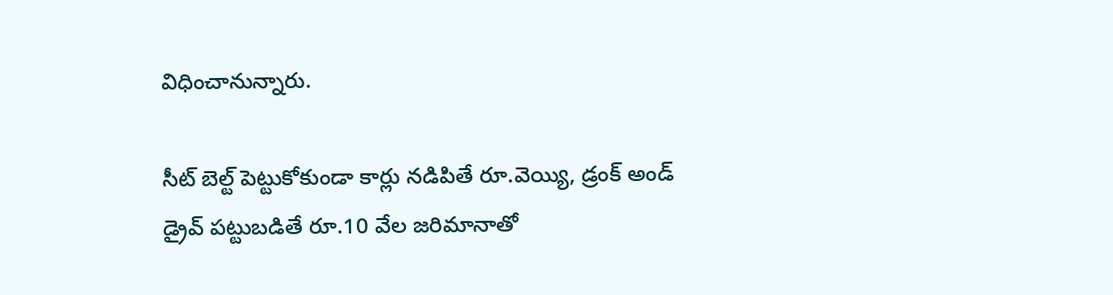విధించానున్నారు.

సీట్ బెల్ట్ పెట్టుకోకుండా కార్లు నడిపితే రూ.వెయ్యి, డ్రంక్ అండ్ డ్రైవ్‌ పట్టుబడితే రూ.10 వేల జరిమానాతో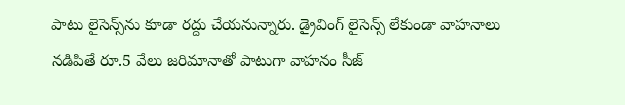పాటు లైసెన్స్‌ను కూడా రద్దు చేయనున్నారు. డ్రైవింగ్ లైసెన్స్ లేకుండా వాహనాలు నడిపితే రూ.5 వేలు జరిమానాతో పాటుగా వాహనం సీజ్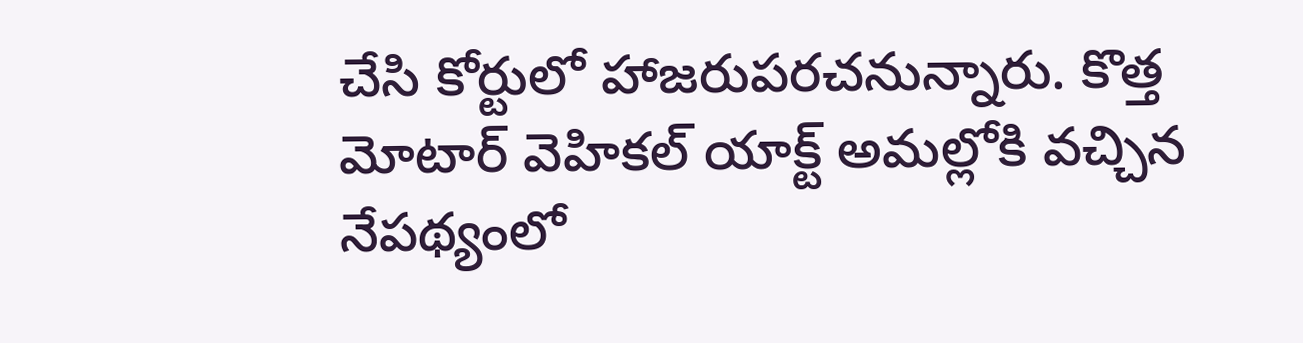చేసి కోర్టులో హాజరుపరచనున్నారు. కొత్త మోటార్ వెహికల్ యాక్ట్ అమల్లోకి వచ్చిన నేపథ్యంలో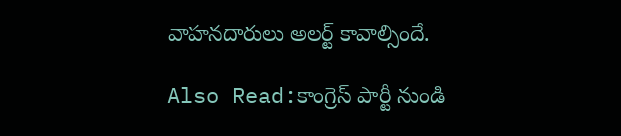వాహనదారులు అలర్ట్ కావాల్సిందే.

Also Read:కాంగ్రెస్ పార్టీ నుండి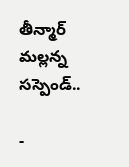తీన్మార్ మల్లన్న సస్పెండ్..

-